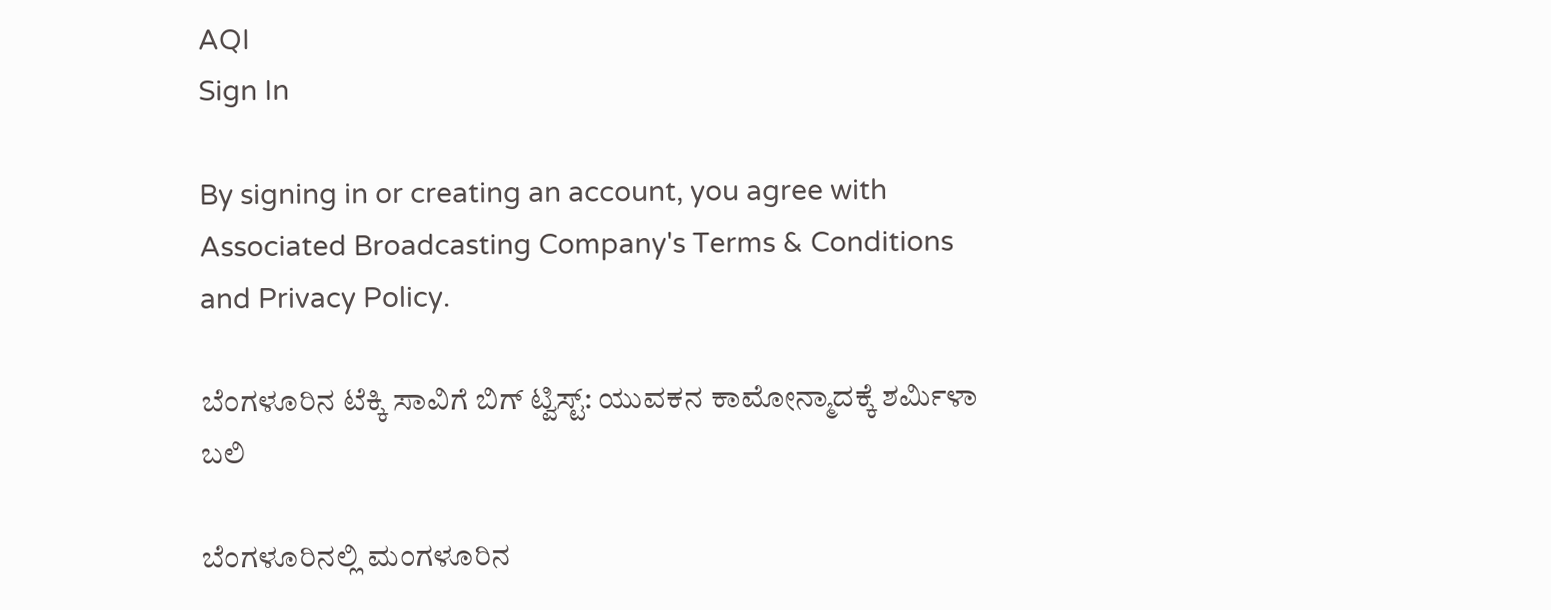AQI
Sign In

By signing in or creating an account, you agree with Associated Broadcasting Company's Terms & Conditions and Privacy Policy.

ಬೆಂಗಳೂರಿನ ಟೆಕ್ಕಿ ಸಾವಿಗೆ ಬಿಗ್ ಟ್ವಿಸ್ಟ್: ಯುವಕನ ಕಾಮೋನ್ಮಾದಕ್ಕೆ ಶರ್ಮಿಳಾ ಬಲಿ

ಬೆಂಗಳೂರಿನಲ್ಲಿ ಮಂಗಳೂರಿನ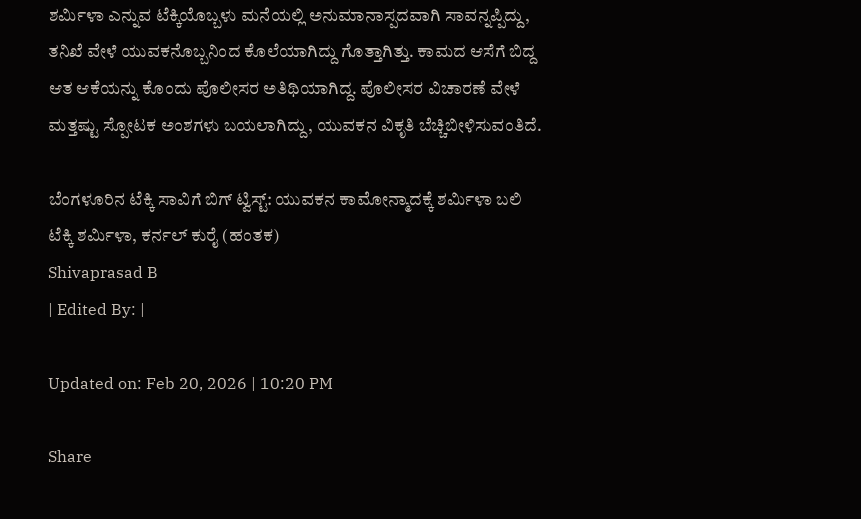ಶರ್ಮಿಳಾ ಎನ್ನುವ ಟೆಕ್ಕಿಯೊಬ್ಬಳು ಮನೆಯಲ್ಲಿ ಅನುಮಾನಾಸ್ಪದವಾಗಿ ಸಾವನ್ನಪ್ಪಿದ್ದು, ತನಿಖೆ ವೇಳೆ ಯುವಕನೊಬ್ಬನಿಂದ ಕೊಲೆಯಾಗಿದ್ದು ಗೊತ್ತಾಗಿತ್ತು. ಕಾಮದ ಆಸೆಗೆ ಬಿದ್ದ ಆತ ಆಕೆಯನ್ನು ಕೊಂದು ಪೊಲೀಸರ ಅತಿಥಿಯಾಗಿದ್ದ. ಪೊಲೀಸರ ವಿಚಾರಣೆ ವೇಳೆ ಮತ್ತಷ್ಟು ಸ್ಪೋಟಕ ಅಂಶಗಳು ಬಯಲಾಗಿದ್ದು, ಯುವಕನ ವಿಕೃತಿ ಬೆಚ್ಚಿಬೀಳಿಸುವಂತಿದೆ.

ಬೆಂಗಳೂರಿನ ಟೆಕ್ಕಿ ಸಾವಿಗೆ ಬಿಗ್ ಟ್ವಿಸ್ಟ್: ಯುವಕನ ಕಾಮೋನ್ಮಾದಕ್ಕೆ ಶರ್ಮಿಳಾ ಬಲಿ
ಟೆಕ್ಕಿ ಶರ್ಮಿಳಾ, ಕರ್ನಲ್ ಕುರೈ (ಹಂತಕ)
Shivaprasad B
| Edited By: |

Updated on: Feb 20, 2026 | 10:20 PM

Share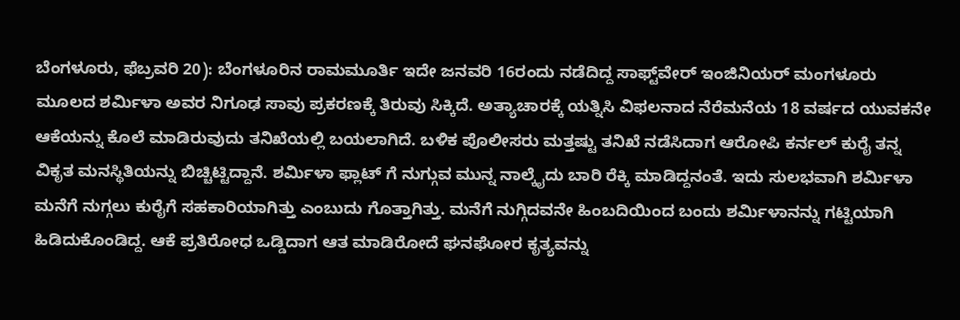ಬೆಂಗಳೂರು, ಫೆಬ್ರವರಿ 20): ಬೆಂಗಳೂರಿನ ರಾಮಮೂರ್ತಿ ಇದೇ ಜನವರಿ 16ರಂದು ನಡೆದಿದ್ದ ಸಾಫ್ಟ್‌ವೇರ್ ಇಂಜಿನಿಯರ್ ಮಂಗಳೂರು ಮೂಲದ ಶರ್ಮಿಳಾ ಅವರ ನಿಗೂಢ ಸಾವು ಪ್ರಕರಣಕ್ಕೆ ತಿರುವು ಸಿಕ್ಕಿದೆ. ಅತ್ಯಾಚಾರಕ್ಕೆ ಯತ್ನಿಸಿ ವಿಫಲನಾದ ನೆರೆಮನೆಯ 18 ವರ್ಷದ ಯುವಕನೇ ಆಕೆಯನ್ನು ಕೊಲೆ ಮಾಡಿರುವುದು ತನಿಖೆಯಲ್ಲಿ ಬಯಲಾಗಿದೆ. ಬಳಿಕ ಪೊಲೀಸರು ಮತ್ತಷ್ಟು ತನಿಖೆ ನಡೆಸಿದಾಗ ಆರೋಪಿ ಕರ್ನಲ್ ಕುರೈ ತನ್ನ ವಿಕೃತ ಮನಸ್ಥಿತಿಯನ್ನು ಬಿಚ್ಚಿಟ್ಟಿದ್ದಾನೆ. ಶರ್ಮಿಳಾ ಫ್ಲಾಟ್ ಗೆ ನುಗ್ಗುವ ಮುನ್ನ ನಾಲ್ಕೈದು ಬಾರಿ ರೆಕ್ಕಿ ಮಾಡಿದ್ದನಂತೆ. ಇದು ಸುಲಭವಾಗಿ ಶರ್ಮಿಳಾ ಮನೆಗೆ ನುಗ್ಗಲು ಕುರೈಗೆ ಸಹಕಾರಿಯಾಗಿತ್ತು‌ ಎಂಬುದು ಗೊತ್ತಾಗಿತ್ತು‌. ಮನೆಗೆ ನುಗ್ಗಿದವನೇ ಹಿಂಬದಿಯಿಂದ ಬಂದು ಶರ್ಮಿಳಾನನ್ನು ಗಟ್ಟಿಯಾಗಿ ಹಿಡಿದುಕೊಂಡಿದ್ದ. ಆಕೆ ಪ್ರತಿರೋಧ ಒಡ್ಡಿದಾಗ ಆತ ಮಾಡಿರೋದೆ ಘನಘೋರ ಕೃತ್ಯವನ್ನು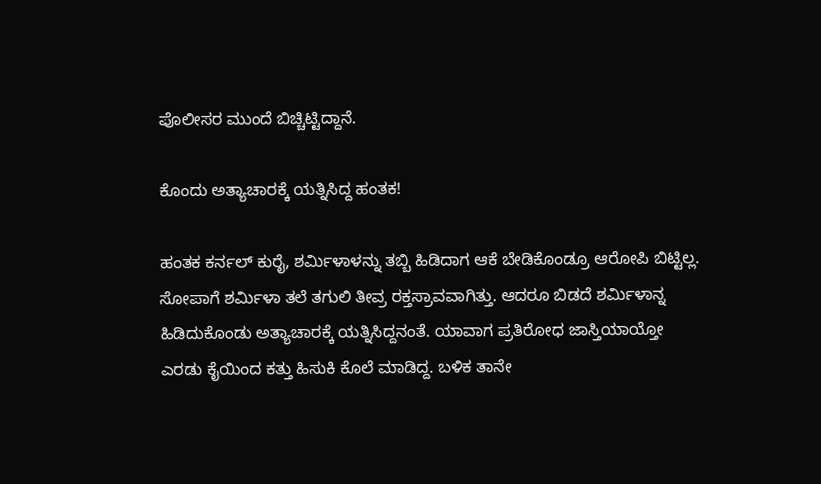ಪೊಲೀಸರ ಮುಂದೆ ಬಿಚ್ಚಿಟ್ಟಿದ್ದಾನೆ.

ಕೊಂದು ಅತ್ಯಾಚಾರಕ್ಕೆ ಯತ್ನಿಸಿದ್ದ ಹಂತಕ!

ಹಂತಕ ಕರ್ನಲ್ ಕುರೈ, ಶರ್ಮಿಳಾಳನ್ನು ತಬ್ಬಿ ಹಿಡಿದಾಗ ಆಕೆ ಬೇಡಿಕೊಂಡ್ರೂ ಆರೋಪಿ ಬಿಟ್ಟಿಲ್ಲ. ಸೋಪಾಗೆ ಶರ್ಮಿಳಾ ತಲೆ ತಗುಲಿ ತೀವ್ರ ರಕ್ತಸ್ರಾವವಾಗಿತ್ತು. ಆದರೂ ಬಿಡದೆ ಶರ್ಮಿಳಾನ್ನ ಹಿಡಿದುಕೊಂಡು ಅತ್ಯಾಚಾರಕ್ಕೆ ಯತ್ನಿಸಿದ್ದನಂತೆ. ಯಾವಾಗ ಪ್ರತಿರೋಧ ಜಾಸ್ತಿಯಾಯ್ತೋ ಎರಡು ಕೈಯಿಂದ ಕತ್ತು ಹಿಸುಕಿ ಕೊಲೆ ಮಾಡಿದ್ದ. ಬಳಿಕ ತಾನೇ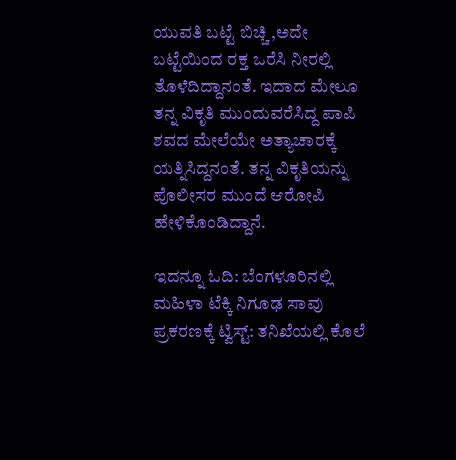ಯುವತಿ ಬಟ್ಟೆ ಬಿಚ್ಚಿ ,ಅದೇ ಬಟ್ಟೆಯಿಂದ ರಕ್ತ ಒರೆಸಿ ನೀರಲ್ಲಿ ತೊಳೆದಿದ್ದಾನಂತೆ. ಇದಾದ ಮೇಲೂ ತನ್ನ ವಿಕೃತಿ ಮುಂದುವರೆಸಿದ್ದ ಪಾಪಿ ಶವದ ಮೇಲೆಯೇ ಅತ್ಯಾಚಾರಕ್ಕೆ ಯತ್ನಿಸಿದ್ದನಂತೆ. ತನ್ನ ವಿಕೃತಿಯನ್ನು ಪೊಲೀಸರ ಮುಂದೆ ಆರೋಪಿ ಹೇಳಿಕೊಂಡಿದ್ದಾನೆ.

ಇದನ್ನೂ ಓದಿ: ಬೆಂಗಳೂರಿನಲ್ಲಿ ಮಹಿಳಾ ಟೆಕ್ಕಿ ನಿಗೂಢ ಸಾವು ಪ್ರಕರಣಕ್ಕೆ ಟ್ವಿಸ್ಟ್: ತನಿಖೆಯಲ್ಲಿ ಕೊಲೆ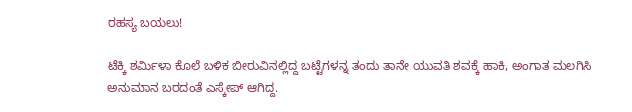ರಹಸ್ಯ ಬಯಲು!

ಟೆಕ್ಕಿ ಶರ್ಮಿಳಾ ಕೊಲೆ ಬಳಿಕ ಬೀರುವಿನಲ್ಲಿದ್ದ ಬಟ್ಟೆಗಳನ್ನ ತಂದು ತಾನೇ ಯುವತಿ ಶವಕ್ಕೆ ಹಾಕಿ, ಅಂಗಾತ ಮಲಗಿಸಿ ಅನುಮಾನ ಬರದಂತೆ ಎಸ್ಕೇಪ್ ಆಗಿದ್ದ.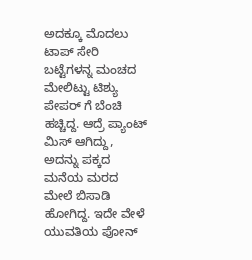ಅದಕ್ಕೂ ಮೊದಲು ಟಾಪ್ ಸೇರಿ ಬಟ್ಟೆಗಳನ್ನ ಮಂಚದ ಮೇಲಿಟ್ಟು ಟಿಶ್ಯು ಪೇಪರ್ ಗೆ ಬೆಂಚಿ ಹಚ್ಚಿದ್ದ. ಆದ್ರೆ ಪ್ಯಾಂಟ್ ಮಿಸ್ ಆಗಿದ್ದು, ಅದನ್ನು ಪಕ್ಕದ ಮನೆಯ ಮರದ ಮೇಲೆ ಬಿಸಾಡಿ ಹೋಗಿದ್ದ. ಇದೇ ವೇಳೆ ಯುವತಿಯ ಪೋನ್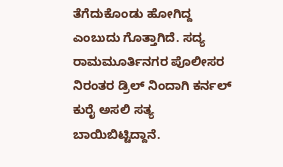ತೆಗೆದುಕೊಂಡು ಹೋಗಿದ್ದ ಎಂಬುದು ಗೊತ್ತಾಗಿದೆ. ಸದ್ಯ ರಾಮಮೂರ್ತಿನಗರ ಪೊಲೀಸರ ನಿರಂತರ ಡ್ರಿಲ್ ನಿಂದಾಗಿ ಕರ್ನಲ್ ಕುರೈ ಅಸಲಿ ಸತ್ಯ ಬಾಯಿಬಿಟ್ಟಿದ್ದಾನೆ.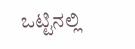ಒಟ್ಟಿನಲ್ಲಿ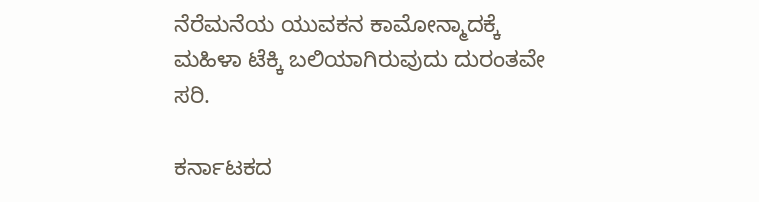ನೆರೆಮನೆಯ ಯುವಕನ ಕಾಮೋನ್ಮಾದಕ್ಕೆ ಮಹಿಳಾ ಟೆಕ್ಕಿ ಬಲಿಯಾಗಿರುವುದು ದುರಂತವೇ ಸರಿ.

ಕರ್ನಾಟಕದ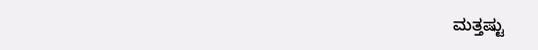ಮತ್ತಷ್ಟು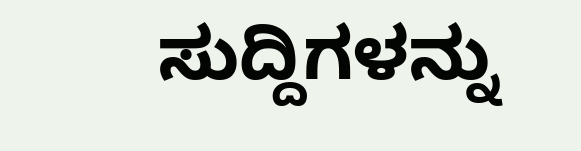ಸುದ್ದಿಗಳನ್ನು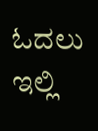ಓದಲು ಇಲ್ಲಿ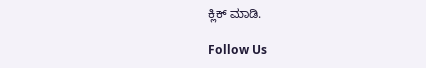ಕ್ಲಿಕ್ ಮಾಡಿ.

Follow Us